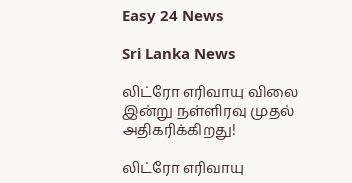Easy 24 News

Sri Lanka News

லிட்ரோ எரிவாயு விலை இன்று நள்ளிரவு முதல் அதிகரிக்கிறது!

லிட்ரோ எரிவாயு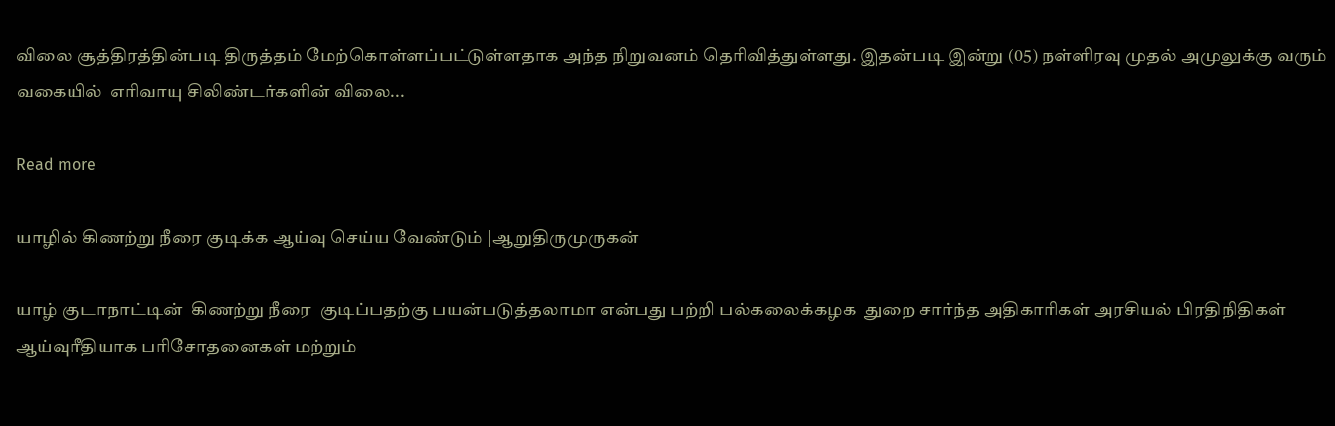விலை சூத்திரத்தின்படி திருத்தம் மேற்கொள்ளப்பட்டுள்ளதாக அந்த நிறுவனம் தெரிவித்துள்ளது. இதன்படி இன்று (05) நள்ளிரவு முதல் அமுலுக்கு வரும் வகையில்  எரிவாயு சிலிண்டர்களின் விலை...

Read more

யாழில் கிணற்று நீரை குடிக்க ஆய்வு செய்ய வேண்டும் |ஆறுதிருமுருகன்

யாழ் குடாநாட்டின்  கிணற்று நீரை  குடிப்பதற்கு பயன்படுத்தலாமா என்பது பற்றி பல்கலைக்கழக  துறை சார்ந்த அதிகாரிகள் அரசியல் பிரதிநிதிகள் ஆய்வுரீதியாக பரிசோதனைகள் மற்றும்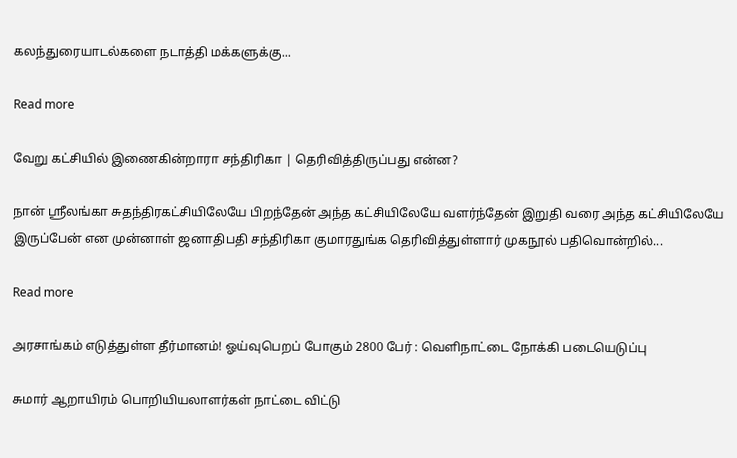கலந்துரையாடல்களை நடாத்தி மக்களுக்கு...

Read more

வேறு கட்சியில் இணைகின்றாரா சந்திரிகா | தெரிவித்திருப்பது என்ன?

நான் ஸ்ரீலங்கா சுதந்திரகட்சியிலேயே பிறந்தேன் அந்த கட்சியிலேயே வளர்ந்தேன் இறுதி வரை அந்த கட்சியிலேயே இருப்பேன் என முன்னாள் ஜனாதிபதி சந்திரிகா குமாரதுங்க தெரிவித்துள்ளார் முகநூல் பதிவொன்றில்...

Read more

அரசாங்கம் எடுத்துள்ள தீர்மானம்! ஓய்வுபெறப் போகும் 2800 பேர் : வெளிநாட்டை நோக்கி படையெடுப்பு

சுமார் ஆறாயிரம் பொறியியலாளர்கள் நாட்டை விட்டு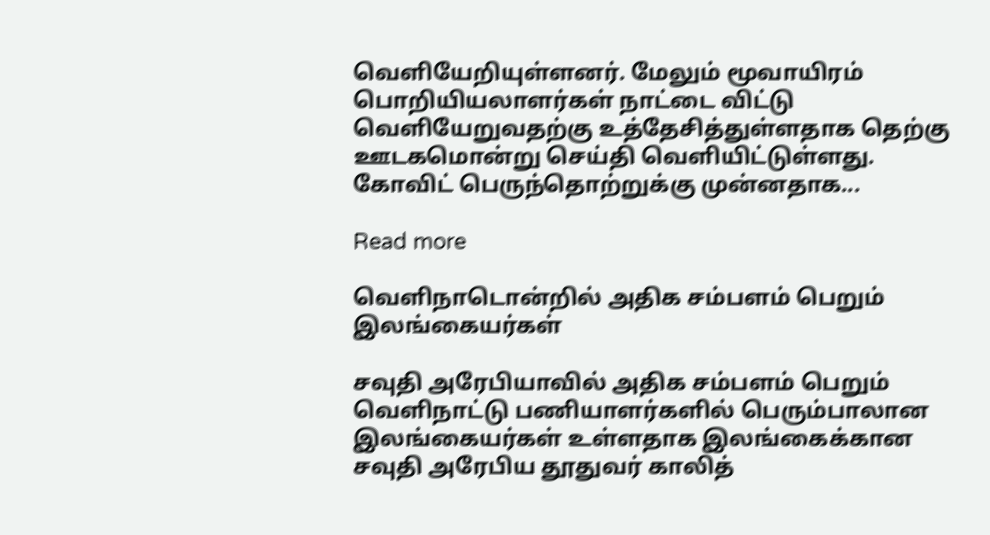வெளியேறியுள்ளனர். மேலும் மூவாயிரம் பொறியியலாளர்கள் நாட்டை விட்டு வெளியேறுவதற்கு உத்தேசித்துள்ளதாக தெற்கு ஊடகமொன்று செய்தி வெளியிட்டுள்ளது. கோவிட் பெருந்தொற்றுக்கு முன்னதாக...

Read more

வெளிநாடொன்றில் அதிக சம்பளம் பெறும் இலங்கையர்கள்

சவுதி அரேபியாவில் அதிக சம்பளம் பெறும் வெளிநாட்டு பணியாளர்களில் பெரும்பாலான இலங்கையர்கள் உள்ளதாக இலங்கைக்கான சவுதி அரேபிய தூதுவர் காலித்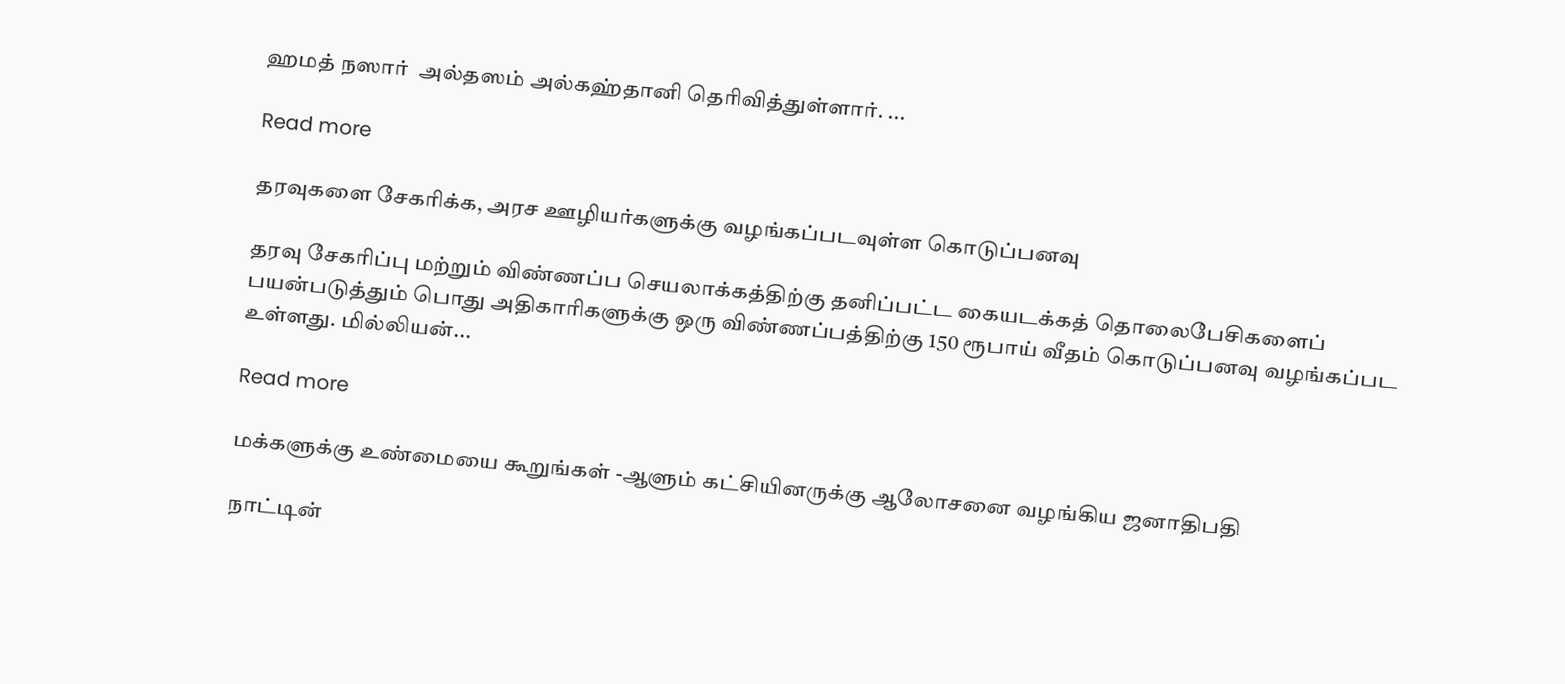ஹமத் நஸார்  அல்தஸம் அல்கஹ்தானி தெரிவித்துள்ளார். ...

Read more

தரவுகளை சேகரிக்க, அரச ஊழியர்களுக்கு வழங்கப்படவுள்ள கொடுப்பனவு

தரவு சேகரிப்பு மற்றும் விண்ணப்ப செயலாக்கத்திற்கு தனிப்பட்ட கையடக்கத் தொலைபேசிகளைப் பயன்படுத்தும் பொது அதிகாரிகளுக்கு ஒரு விண்ணப்பத்திற்கு 150 ரூபாய் வீதம் கொடுப்பனவு வழங்கப்பட உள்ளது. மில்லியன்...

Read more

மக்களுக்கு உண்மையை கூறுங்கள் -ஆளும் கட்சியினருக்கு ஆலோசனை வழங்கிய ஜனாதிபதி

நாட்டின்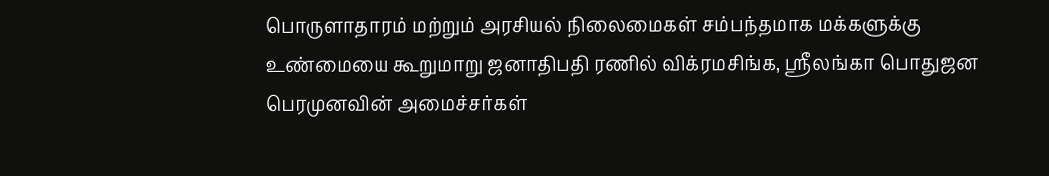பொருளாதாரம் மற்றும் அரசியல் நிலைமைகள் சம்பந்தமாக மக்களுக்கு உண்மையை கூறுமாறு ஜனாதிபதி ரணில் விக்ரமசிங்க, ஸ்ரீலங்கா பொதுஜன பெரமுனவின் அமைச்சர்கள்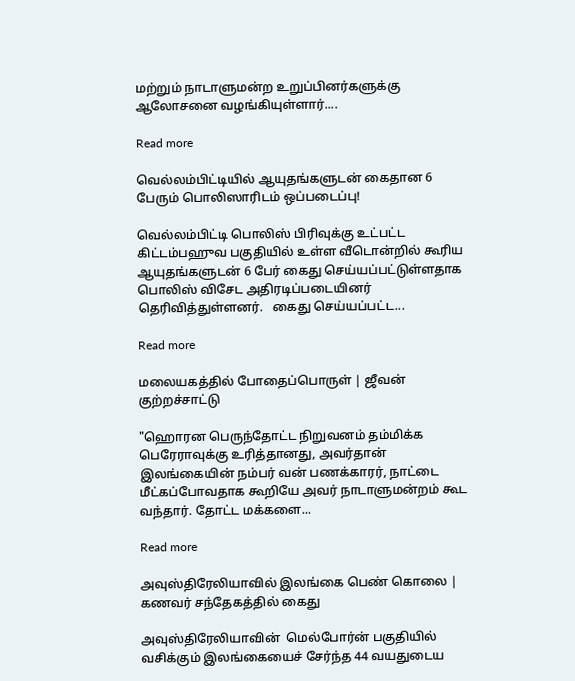மற்றும் நாடாளுமன்ற உறுப்பினர்களுக்கு ஆலோசனை வழங்கியுள்ளார்....

Read more

வெல்லம்பிட்டியில் ஆயுதங்களுடன் கைதான 6 பேரும் பொலிஸாரிடம் ஒப்படைப்பு!

வெல்லம்பிட்டி பொலிஸ் பிரிவுக்கு உட்பட்ட   கிட்டம்பஹுவ பகுதியில் உள்ள வீடொன்றில் கூரிய ஆயுதங்களுடன் 6 பேர் கைது செய்யப்பட்டுள்ளதாக பொலிஸ் விசேட அதிரடிப்படையினர் தெரிவித்துள்ளனர்.   கைது செய்யப்பட்ட...

Read more

மலையகத்தில் போதைப்பொருள் | ஜீவன் குற்றச்சாட்டு

"ஹொரன பெருந்தோட்ட நிறுவனம் தம்மிக்க பெரேராவுக்கு உரித்தானது, அவர்தான் இலங்கையின் நம்பர் வன் பணக்காரர், நாட்டை மீட்கப்போவதாக கூறியே அவர் நாடாளுமன்றம் கூட வந்தார். தோட்ட மக்களை...

Read more

அவுஸ்திரேலியாவில் இலங்கை பெண் கொலை | கணவர் சந்தேகத்தில் கைது

அவுஸ்திரேலியாவின்  மெல்போர்ன் பகுதியில் வசிக்கும் இலங்கையைச் சேர்ந்த 44 வயதுடைய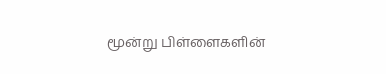மூன்று பிள்ளைகளின்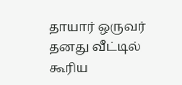தாயார் ஒருவர் தனது வீட்டில் கூரிய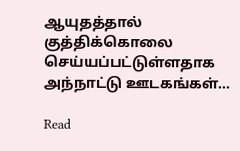ஆயுதத்தால் குத்திக்கொலை செய்யப்பட்டுள்ளதாக அந்நாட்டு ஊடகங்கள்...

Read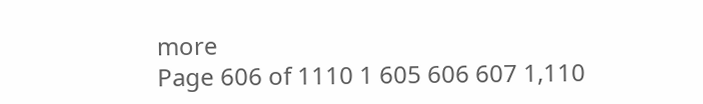more
Page 606 of 1110 1 605 606 607 1,110